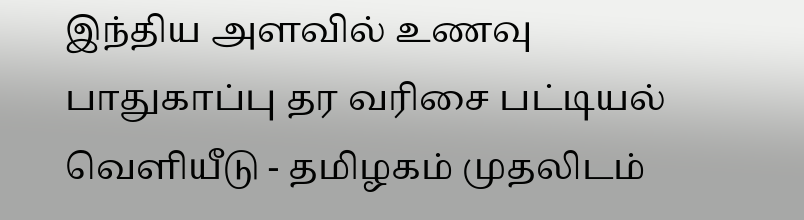இந்திய அளவில் உணவு பாதுகாப்பு தர வரிசை பட்டியல் வெளியீடு - தமிழகம் முதலிடம்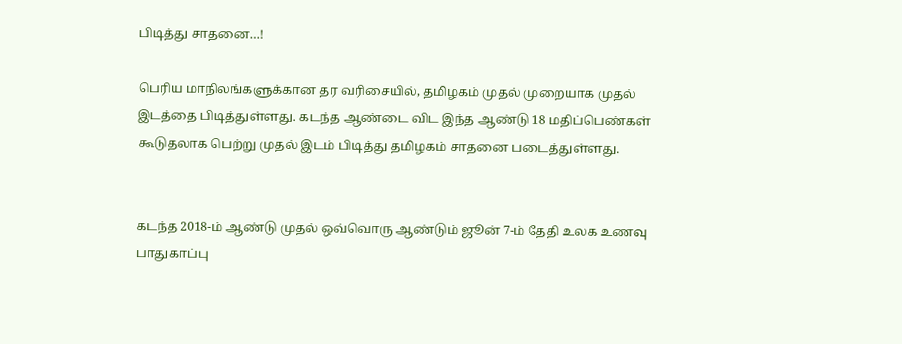பிடித்து சாதனை…!

பெரிய மாநிலங்களுக்கான தர வரிசையில், தமிழகம் முதல் முறையாக முதல் இடத்தை பிடித்துள்ளது. கடந்த ஆண்டை விட இந்த ஆண்டு 18 மதிப்பெண்கள் கூடுதலாக பெற்று முதல் இடம் பிடித்து தமிழகம் சாதனை படைத்துள்ளது.


கடந்த 2018-ம் ஆண்டு முதல் ஒவ்வொரு ஆண்டும் ஜூன் 7-ம் தேதி உலக உணவு பாதுகாப்பு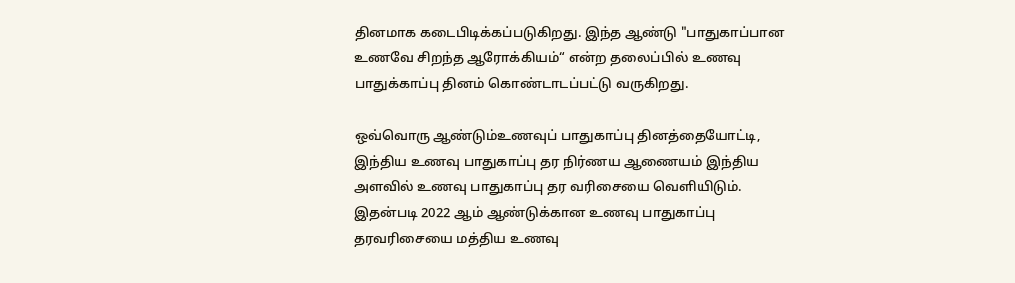தினமாக கடைபிடிக்கப்படுகிறது. இந்த ஆண்டு "பாதுகாப்பான உணவே சிறந்த ஆரோக்கியம்“ என்ற தலைப்பில் உணவு பாதுக்காப்பு தினம் கொண்டாடப்பட்டு வருகிறது.

ஒவ்வொரு ஆண்டும்உணவுப் பாதுகாப்பு தினத்தையோட்டி, இந்திய உணவு பாதுகாப்பு தர நிர்ணய ஆணையம் இந்திய அளவில் உணவு பாதுகாப்பு தர வரிசையை வெளியிடும். இதன்படி 2022 ஆம் ஆண்டுக்கான உணவு பாதுகாப்பு தரவரிசையை மத்திய உணவு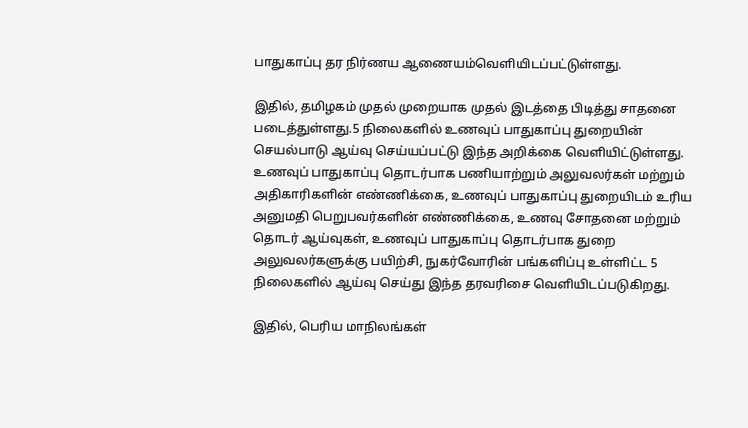பாதுகாப்பு தர நிர்ணய ஆணையம்வெளியிடப்பட்டுள்ளது.

இதில், தமிழகம் முதல் முறையாக முதல் இடத்தை பிடித்து சாதனை படைத்துள்ளது.5 நிலைகளில் உணவுப் பாதுகாப்பு துறையின் செயல்பாடு ஆய்வு செய்யப்பட்டு இந்த அறிக்கை வெளியிட்டுள்ளது. உணவுப் பாதுகாப்பு தொடர்பாக பணியாற்றும் அலுவலர்கள் மற்றும் அதிகாரிகளின் எண்ணிக்கை, உணவுப் பாதுகாப்பு துறையிடம் உரிய அனுமதி பெறுபவர்களின் எண்ணிக்கை, உணவு சோதனை மற்றும் தொடர் ஆய்வுகள், உணவுப் பாதுகாப்பு தொடர்பாக துறை அலுவலர்களுக்கு பயிற்சி, நுகர்வோரின் பங்களிப்பு உள்ளிட்ட 5 நிலைகளில் ஆய்வு செய்து இந்த தரவரிசை வெளியிடப்படுகிறது.

இதில், பெரிய மாநிலங்கள்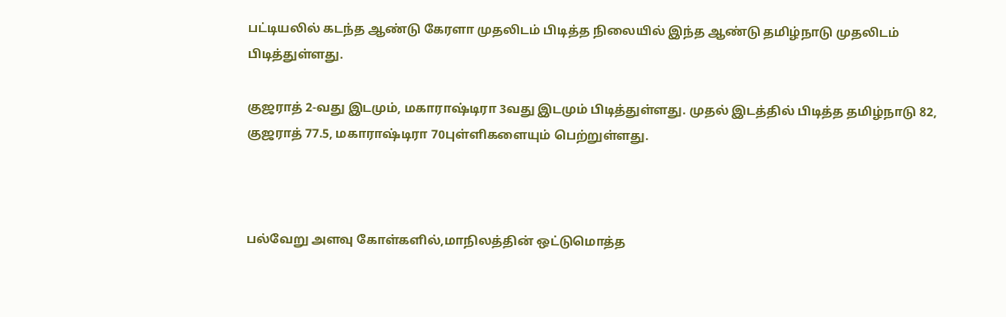பட்டியலில் கடந்த ஆண்டு கேரளா முதலிடம் பிடித்த நிலையில் இந்த ஆண்டு தமிழ்நாடு முதலிடம் பிடித்துள்ளது.

குஜராத் 2-வது இடமும், மகாராஷ்டிரா 3வது இடமும் பிடித்துள்ளது. முதல் இடத்தில் பிடித்த தமிழ்நாடு 82, குஜராத் 77.5, மகாராஷ்டிரா 70புள்ளிகளையும் பெற்றுள்ளது.



பல்வேறு அளவு கோள்களில்,மாநிலத்தின் ஒட்டுமொத்த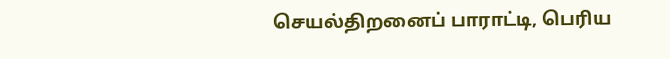செயல்திறனைப் பாராட்டி, பெரிய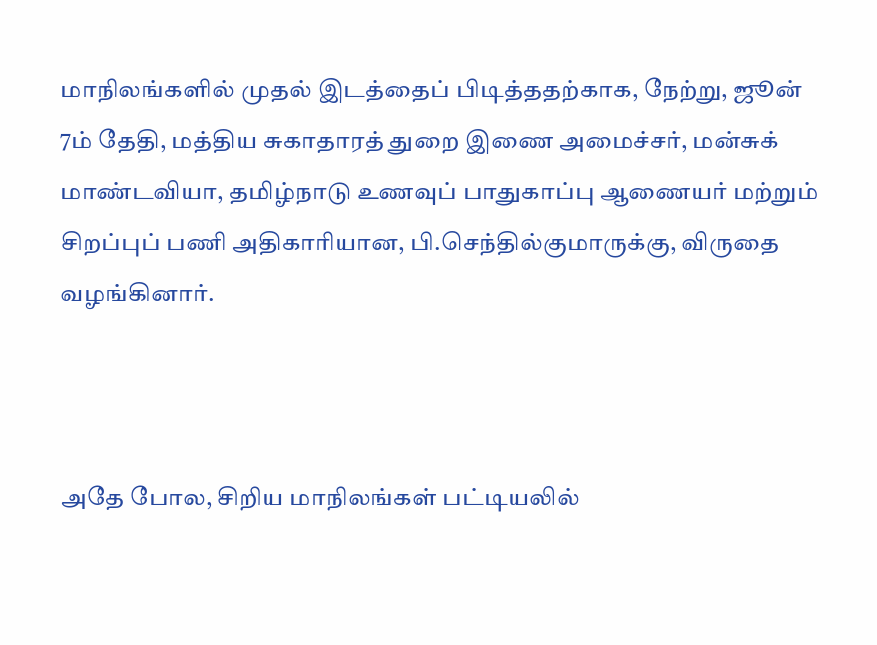மாநிலங்களில் முதல் இடத்தைப் பிடித்ததற்காக, நேற்று, ஜூன் 7ம் தேதி, மத்திய சுகாதாரத் துறை இணை அமைச்சர், மன்சுக் மாண்டவியா, தமிழ்நாடு உணவுப் பாதுகாப்பு ஆணையர் மற்றும் சிறப்புப் பணி அதிகாரியான, பி.செந்தில்குமாருக்கு, விருதை வழங்கினார்.



அதே போல, சிறிய மாநிலங்கள் பட்டியலில்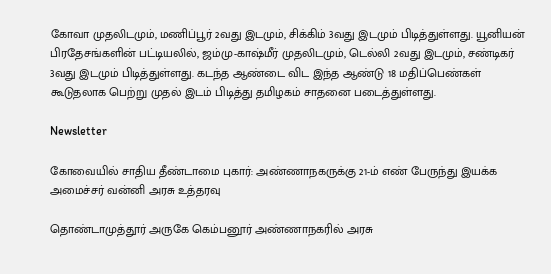கோவா முதலிடமும், மணிப்பூர் 2வது இடமும், சிக்கிம் 3வது இடமும் பிடித்துள்ளது. யூனியன் பிரதேசங்களின் பட்டியலில், ஜம்மு-காஷ்மீர் முதலிடமும், டெல்லி 2வது இடமும், சண்டிகர் 3வது இடமும் பிடித்துள்ளது. கடந்த ஆண்டை விட இந்த ஆண்டு 18 மதிப்பெண்கள் கூடுதலாக பெற்று முதல் இடம் பிடித்து தமிழகம் சாதனை படைத்துள்ளது.

Newsletter

கோவையில் சாதிய தீண்டாமை புகார்: அண்ணாநகருக்கு 21-ம் எண் பேருந்து இயக்க அமைச்சர் வன்னி அரசு உத்தரவு

தொண்டாமுத்தூர் அருகே கெம்பனூர் அண்ணாநகரில் அரசு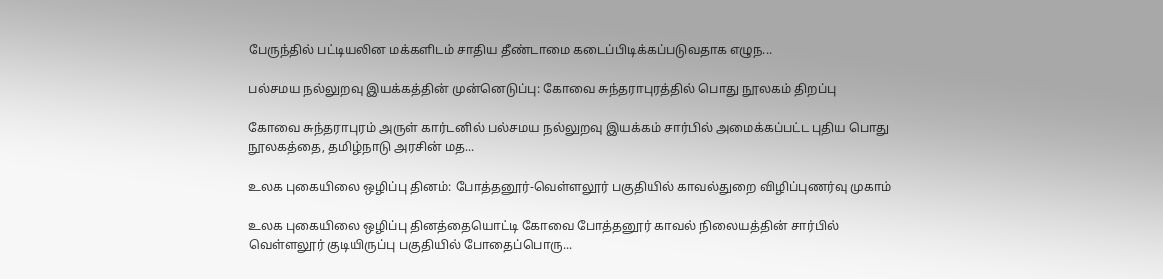பேருந்தில் பட்டியலின மக்களிடம் சாதிய தீண்டாமை கடைப்பிடிக்கப்படுவதாக எழுந...

பல்சமய நல்லுறவு இயக்கத்தின் முன்னெடுப்பு: கோவை சுந்தராபுரத்தில் பொது நூலகம் திறப்பு

கோவை சுந்தராபுரம் அருள் கார்டனில் பல்சமய நல்லுறவு இயக்கம் சார்பில் அமைக்கப்பட்ட புதிய பொது நூலகத்தை, தமிழ்நாடு அரசின் மத...

உலக புகையிலை ஒழிப்பு தினம்: போத்தனூர்-வெள்ளலூர் பகுதியில் காவல்துறை விழிப்புணர்வு முகாம்

உலக புகையிலை ஒழிப்பு தினத்தையொட்டி கோவை போத்தனூர் காவல் நிலையத்தின் சார்பில் வெள்ளலூர் குடியிருப்பு பகுதியில் போதைப்பொரு...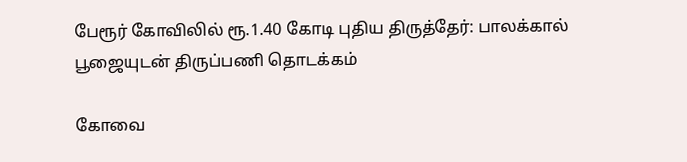பேரூர் கோவிலில் ரூ.1.40 கோடி புதிய திருத்தேர்: பாலக்கால் பூஜையுடன் திருப்பணி தொடக்கம்

கோவை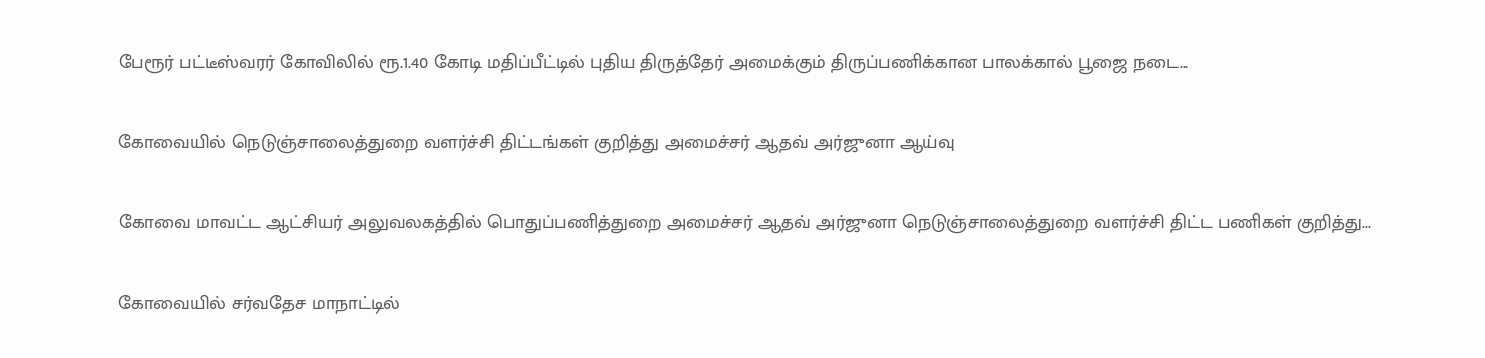பேரூர் பட்டீஸ்வரர் கோவிலில் ரூ.1.40 கோடி மதிப்பீட்டில் புதிய திருத்தேர் அமைக்கும் திருப்பணிக்கான பாலக்கால் பூஜை நடை...

கோவையில் நெடுஞ்சாலைத்துறை வளர்ச்சி திட்டங்கள் குறித்து அமைச்சர் ஆதவ் அர்ஜுனா ஆய்வு

கோவை மாவட்ட ஆட்சியர் அலுவலகத்தில் பொதுப்பணித்துறை அமைச்சர் ஆதவ் அர்ஜுனா நெடுஞ்சாலைத்துறை வளர்ச்சி திட்ட பணிகள் குறித்து...

கோவையில் சர்வதேச மாநாட்டில்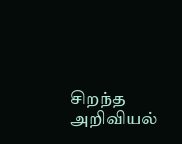சிறந்த அறிவியல்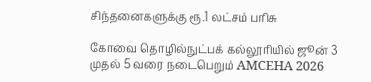சிந்தனைகளுக்கு ரூ.1 லட்சம் பரிசு

கோவை தொழில்நுட்பக் கல்லூரியில் ஜூன் 3 முதல் 5 வரை நடைபெறும் AMCEHA 2026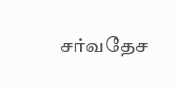சர்வதேச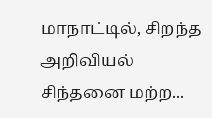மாநாட்டில், சிறந்த அறிவியல் சிந்தனை மற்ற...